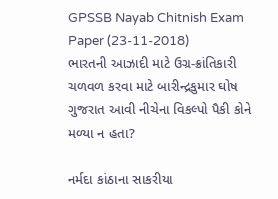GPSSB Nayab Chitnish Exam Paper (23-11-2018)
ભારતની આઝાદી માટે ઉગ્ર-ક્રાંતિકારી ચળવળ કરવા માટે બારીન્દ્રકુમાર ઘોષ ગુજરાત આવી નીચેના વિકલ્પો પૈકી કોને મળ્યા ન હતા?

નર્મદા કાંઠાના સાકરીયા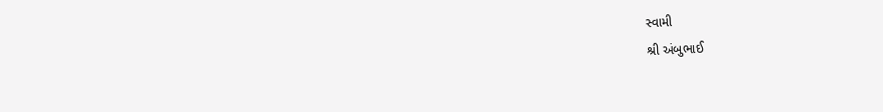સ્વામી
શ્રી અંબુભાઈ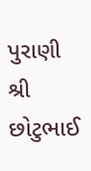પુરાણી
શ્રી છોટુભાઈ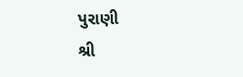પુરાણી
શ્રી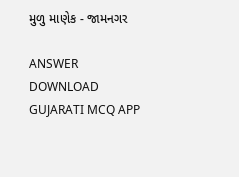મુળુ માણેક - જામનગર

ANSWER DOWNLOAD GUJARATI MCQ APP